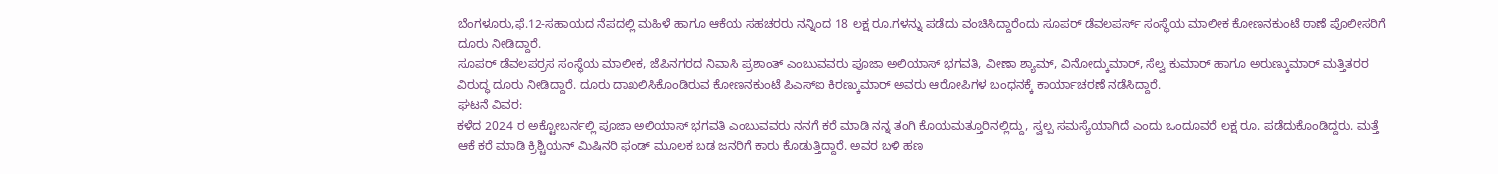ಬೆಂಗಳೂರು,ಫೆ.12-ಸಹಾಯದ ನೆಪದಲ್ಲಿ ಮಹಿಳೆ ಹಾಗೂ ಆಕೆಯ ಸಹಚರರು ನನ್ನಿಂದ 18 ಲಕ್ಷ ರೂ.ಗಳನ್ನು ಪಡೆದು ವಂಚಿಸಿದ್ದಾರೆಂದು ಸೂಪರ್ ಡೆವಲಪರ್ಸ್ ಸಂಸ್ಥೆಯ ಮಾಲೀಕ ಕೋಣನಕುಂಟೆ ಠಾಣೆ ಪೊಲೀಸರಿಗೆ ದೂರು ನೀಡಿದ್ದಾರೆ.
ಸೂಪರ್ ಡೆವಲಪರ್ರಸ ಸಂಸ್ಥೆಯ ಮಾಲೀಕ, ಜೆಪಿನಗರದ ನಿವಾಸಿ ಪ್ರಶಾಂತ್ ಎಂಬುವವರು ಪೂಜಾ ಅಲಿಯಾಸ್ ಭಗವತಿ, ವೀಣಾ ಶ್ಯಾಮ್, ವಿನೋದ್ಕುಮಾರ್, ಸೆಲ್ವ ಕುಮಾರ್ ಹಾಗೂ ಅರುಣ್ಕುಮಾರ್ ಮತ್ತಿತರರ ವಿರುದ್ಧ ದೂರು ನೀಡಿದ್ದಾರೆ. ದೂರು ದಾಖಲಿಸಿಕೊಂಡಿರುವ ಕೋಣನಕುಂಟೆ ಪಿಎಸ್ಐ ಕಿರಣ್ಕುಮಾರ್ ಅವರು ಆರೋಪಿಗಳ ಬಂಧನಕ್ಕೆ ಕಾರ್ಯಾಚರಣೆ ನಡೆಸಿದ್ದಾರೆ.
ಘಟನೆ ವಿವರ:
ಕಳೆದ 2024 ರ ಅಕ್ಟೋಬರ್ನಲ್ಲಿ ಪೂಜಾ ಅಲಿಯಾಸ್ ಭಗವತಿ ಎಂಬುವವರು ನನಗೆ ಕರೆ ಮಾಡಿ ನನ್ನ ತಂಗಿ ಕೊಯಮತ್ತೂರಿನಲ್ಲಿದ್ದು, ಸ್ವಲ್ಪ ಸಮಸ್ಯೆಯಾಗಿದೆ ಎಂದು ಒಂದೂವರೆ ಲಕ್ಷ ರೂ. ಪಡೆದುಕೊಂಡಿದ್ದರು. ಮತ್ತೆ ಆಕೆ ಕರೆ ಮಾಡಿ ಕ್ರಿಶ್ಚಿಯನ್ ಮಿಷಿನರಿ ಫಂಡ್ ಮೂಲಕ ಬಡ ಜನರಿಗೆ ಕಾರು ಕೊಡುತ್ತಿದ್ದಾರೆ. ಅವರ ಬಳಿ ಹಣ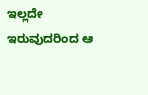ಇಲ್ಲದೇ ಇರುವುದರಿಂದ ಆ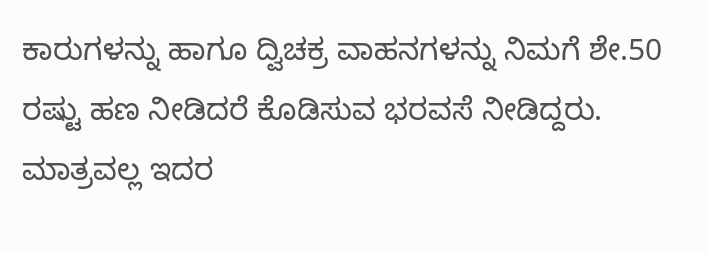ಕಾರುಗಳನ್ನು ಹಾಗೂ ದ್ವಿಚಕ್ರ ವಾಹನಗಳನ್ನು ನಿಮಗೆ ಶೇ.50 ರಷ್ಟು ಹಣ ನೀಡಿದರೆ ಕೊಡಿಸುವ ಭರವಸೆ ನೀಡಿದ್ದರು.
ಮಾತ್ರವಲ್ಲ ಇದರ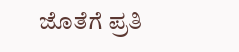ಜೊತೆಗೆ ಪ್ರತಿ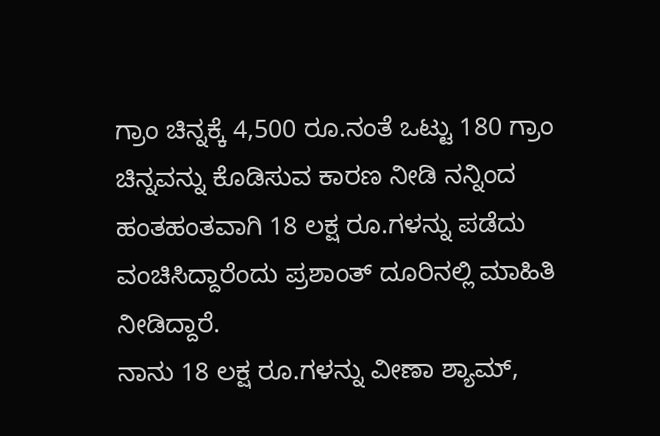ಗ್ರಾಂ ಚಿನ್ನಕ್ಕೆ 4,500 ರೂ.ನಂತೆ ಒಟ್ಟು 180 ಗ್ರಾಂ ಚಿನ್ನವನ್ನು ಕೊಡಿಸುವ ಕಾರಣ ನೀಡಿ ನನ್ನಿಂದ ಹಂತಹಂತವಾಗಿ 18 ಲಕ್ಷ ರೂ.ಗಳನ್ನು ಪಡೆದು ವಂಚಿಸಿದ್ದಾರೆಂದು ಪ್ರಶಾಂತ್ ದೂರಿನಲ್ಲಿ ಮಾಹಿತಿ ನೀಡಿದ್ದಾರೆ.
ನಾನು 18 ಲಕ್ಷ ರೂ.ಗಳನ್ನು ವೀಣಾ ಶ್ಯಾಮ್,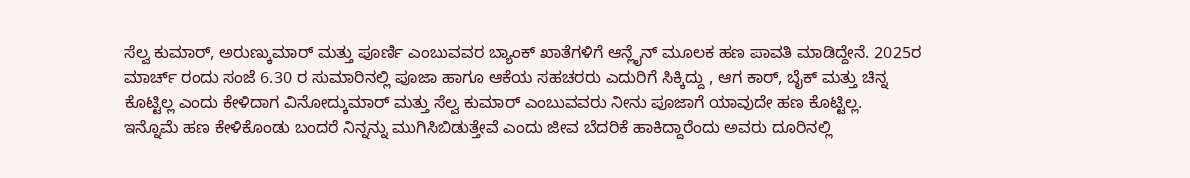ಸೆಲ್ವ ಕುಮಾರ್, ಅರುಣ್ಕುಮಾರ್ ಮತ್ತು ಪೂರ್ಣಿ ಎಂಬುವವರ ಬ್ಯಾಂಕ್ ಖಾತೆಗಳಿಗೆ ಆನ್ಲೈನ್ ಮೂಲಕ ಹಣ ಪಾವತಿ ಮಾಡಿದ್ದೇನೆ. 2025ರ ಮಾರ್ಚ್ ರಂದು ಸಂಜೆ 6.30 ರ ಸುಮಾರಿನಲ್ಲಿ ಪೂಜಾ ಹಾಗೂ ಆಕೆಯ ಸಹಚರರು ಎದುರಿಗೆ ಸಿಕ್ಕಿದ್ದು , ಆಗ ಕಾರ್, ಬೈಕ್ ಮತ್ತು ಚಿನ್ನ ಕೊಟ್ಟಿಲ್ಲ ಎಂದು ಕೇಳಿದಾಗ ವಿನೋದ್ಕುಮಾರ್ ಮತ್ತು ಸೆಲ್ವ ಕುಮಾರ್ ಎಂಬುವವರು ನೀನು ಪೂಜಾಗೆ ಯಾವುದೇ ಹಣ ಕೊಟ್ಟಿಲ್ಲ.
ಇನ್ನೊಮೆ ಹಣ ಕೇಳಿಕೊಂಡು ಬಂದರೆ ನಿನ್ನನ್ನು ಮುಗಿಸಿಬಿಡುತ್ತೇವೆ ಎಂದು ಜೀವ ಬೆದರಿಕೆ ಹಾಕಿದ್ದಾರೆಂದು ಅವರು ದೂರಿನಲ್ಲಿ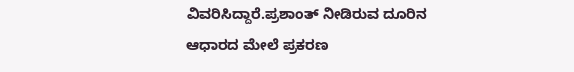ವಿವರಿಸಿದ್ದಾರೆ.ಪ್ರಶಾಂತ್ ನೀಡಿರುವ ದೂರಿನ ಆಧಾರದ ಮೇಲೆ ಪ್ರಕರಣ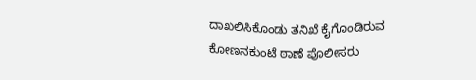ದಾಖಲಿಸಿಕೊಂಡು ತನಿಖೆ ಕೈಗೊಂಡಿರುವ ಕೋಣನಕುಂಟೆ ಠಾಣೆ ಪೊಲೀಸರು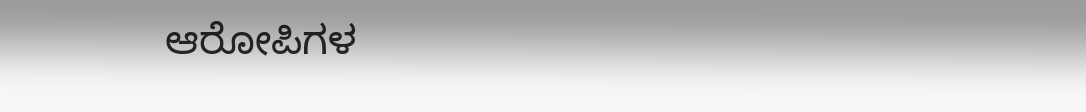ಆರೋಪಿಗಳ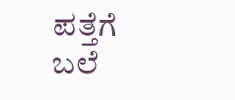ಪತ್ತೆಗೆ ಬಲೆ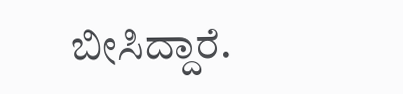ಬೀಸಿದ್ದಾರೆ.